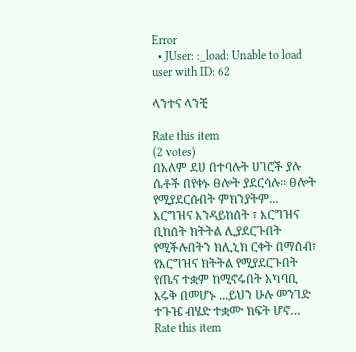Error
  • JUser: :_load: Unable to load user with ID: 62

ላንተና ላንቺ

Rate this item
(2 votes)
በአለም ደሀ በተባሉት ሀገሮች ያሉ ሴቶች በየቀኑ ፀሎት ያደርሳሉ፡፡ ፀሎት የሚያደርሱበት ምክንያትም... እርግዝና እንዳይከሰት ፣ እርግዝና ቢከሰት ክትትል ሊያደርጉበት የሚችሉበትን ክሊኒክ ርቀት በማሰብ፣ የእርግዝና ክትትል የሚያደርጉበት የጤና ተቋም ከሚኖሩበት አካባቢ እሩቅ በመሆኑ ...ይህን ሁሉ መንገድ ተጉዤ ብሄድ ተቋሙ ክፍት ሆኖ…
Rate this item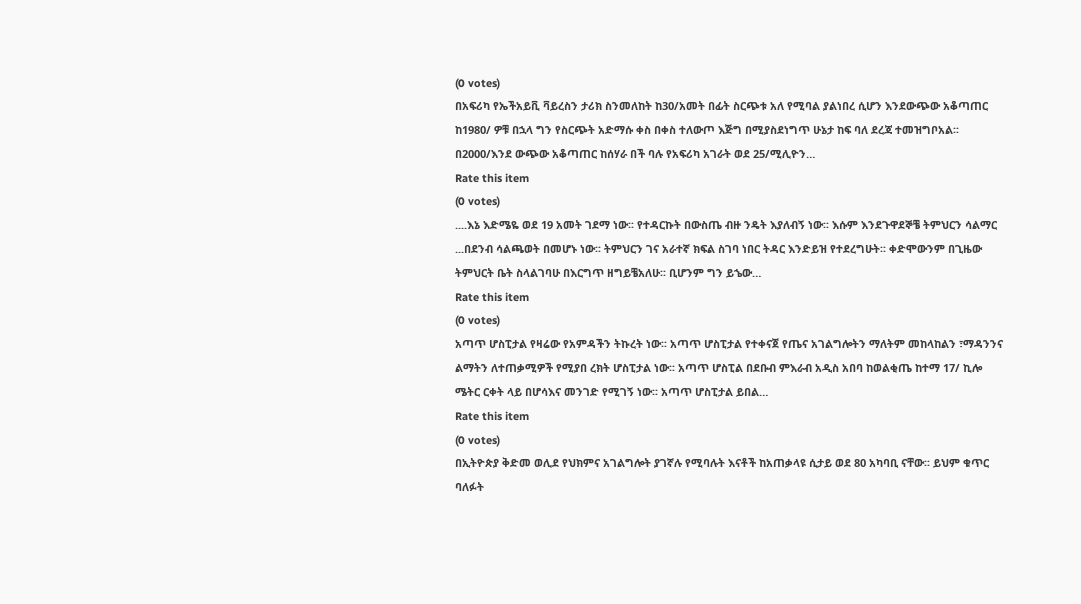(0 votes)
በአፍሪካ የኤችአይቪ ቫይረስን ታሪክ ስንመለከት ከ30/አመት በፊት ስርጭቱ አለ የሚባል ያልነበረ ሲሆን እንደውጭው አቆጣጠር ከ1980/ ዎቹ በኋላ ግን የስርጭት አድማሱ ቀስ በቀስ ተለውጦ እጅግ በሚያስደነግጥ ሁኔታ ከፍ ባለ ደረጃ ተመዝግቦአል፡፡ በ2000/እንደ ውጭው አቆጣጠር ከሰሃራ በች ባሉ የአፍሪካ አገራት ወደ 25/ሚሊዮን…
Rate this item
(0 votes)
....እኔ እድሜዬ ወደ 19 አመት ገደማ ነው፡፡ የተዳርኩት በውስጤ ብዙ ንዴት እያለብኝ ነው፡፡ እሱም እንደጉዋደኞቼ ትምህርን ሳልማር ...በደንብ ሳልጫወት በመሆኑ ነው፡፡ ትምህርን ገና አራተኛ ክፍል ስገባ ነበር ትዳር እንድይዝ የተደረግሁት፡፡ ቀድሞውንም በጊዜው ትምህርት ቤት ስላልገባሁ በእርግጥ ዘግይቼአለሁ፡፡ ቢሆንም ግን ይኄው…
Rate this item
(0 votes)
አጣጥ ሆስፒታል የዛሬው የአምዳችን ትኩረት ነው፡፡ አጣጥ ሆስፒታል የተቀናጀ የጤና አገልግሎትን ማለትም መከላከልን ፣ማዳንንና ልማትን ለተጠቃሚዎች የሚያበ ረክት ሆስፒታል ነው፡፡ አጣጥ ሆስፒል በደቡብ ምእራብ አዲስ አበባ ከወልቂጤ ከተማ 17/ ኪሎ ሜትር ርቀት ላይ በሆሳእና መንገድ የሚገኝ ነው፡፡ አጣጥ ሆስፒታል ይበል…
Rate this item
(0 votes)
በኢትዮጵያ ቅድመ ወሊደ የህክምና አገልግሎት ያገኛሉ የሚባሉት እናቶች ከአጠቃላዩ ሲታይ ወደ 80 አካባቢ ናቸው፡፡ ይህም ቁጥር ባለፉት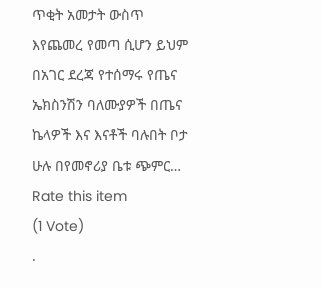ጥቂት አመታት ውስጥ እየጨመረ የመጣ ሲሆን ይህም በአገር ደረጃ የተሰማሩ የጤና ኤክስንሽን ባለሙያዎች በጤና ኬላዎች እና እናቶች ባሉበት ቦታ ሁሉ በየመኖሪያ ቤቱ ጭምር…
Rate this item
(1 Vote)
.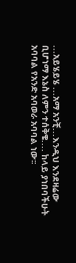...አይሄይሄ ...አማ አንቺ...እንዲህ እንደዛሬው ቢሆነማ እኔስ ለምን ተሰቅቄ.... ከላይ ያነበባችሁት አባባል የአንድ አባወራ አባባል ነው፡፡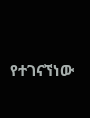የተገናኘነው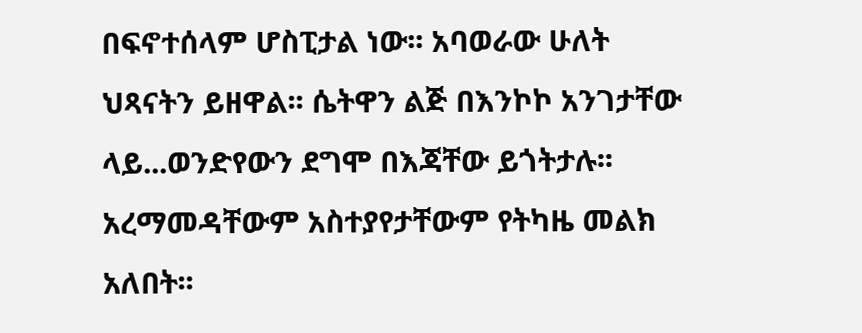በፍኖተሰላም ሆስፒታል ነው፡፡ አባወራው ሁለት ህጻናትን ይዘዋል፡፡ ሴትዋን ልጅ በእንኮኮ አንገታቸው ላይ...ወንድየውን ደግሞ በእጃቸው ይጎትታሉ፡፡ አረማመዳቸውም አስተያየታቸውም የትካዜ መልክ አለበት፡፡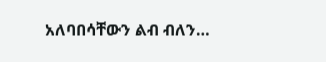አለባበሳቸውን ልብ ብለን…